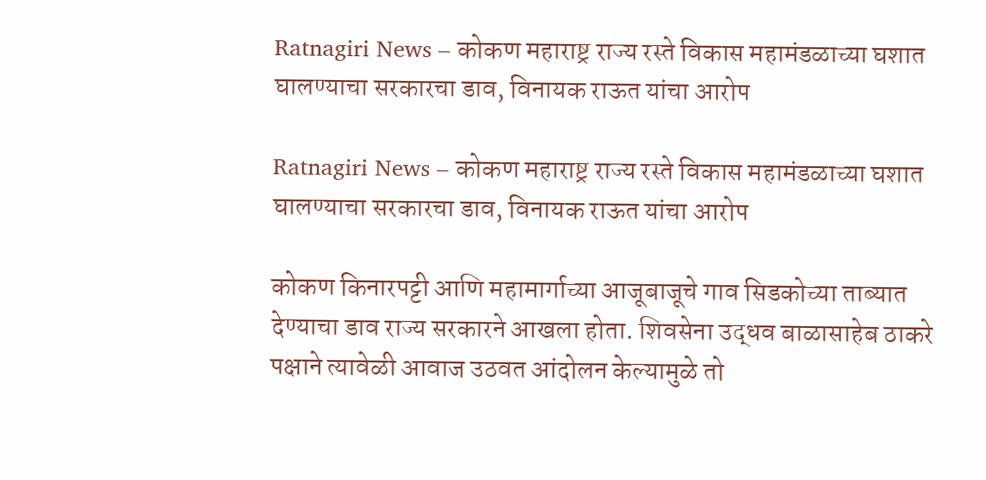Ratnagiri News – कोकण महाराष्ट्र राज्य रस्ते विकास महामंडळाच्या घशात घालण्याचा सरकारचा डाव, विनायक राऊत यांचा आरोप

Ratnagiri News – कोकण महाराष्ट्र राज्य रस्ते विकास महामंडळाच्या घशात घालण्याचा सरकारचा डाव, विनायक राऊत यांचा आरोप

कोकण किनारपट्टी आणि महामार्गाच्या आजूबाजूचे गाव सिडकोच्या ताब्यात देण्याचा डाव राज्य सरकारने आखला होता. शिवसेना उद्धव बाळासाहेब ठाकरे पक्षाने त्यावेळी आवाज उठवत आंदोलन केल्यामुळे तो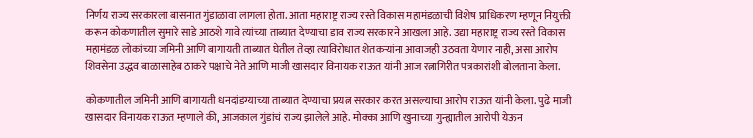निर्णय राज्य सरकारला बासनात गुंडाळावा लागला होता. आता महाराष्ट्र राज्य रस्ते विकास महामंडळाची विशेष प्राधिकरण म्हणून नियुक्ती करून कोकणातील सुमारे साडे आठशे गावे त्यांच्या ताब्यात देण्याचा डाव राज्य सरकारने आखला आहे. उद्या महाराष्ट्र राज्य रस्ते विकास महामंडळ लोकांच्या जमिनी आणि बागायती ताब्यात घेतील तेव्हा त्याविरोधात शेतकऱ्यांना आवाजही उठवता येणार नाही, असा आरोप शिवसेना उद्धव बाळासाहेब ठाकरे पक्षाचे नेते आणि माजी खासदार विनायक राऊत यांनी आज रत्नागिरीत पत्रकारांशी बोलताना केला.

कोकणातील जमिनी आणि बागायती धनदांडग्याच्या ताब्यात देण्याचा प्रयत्न सरकार करत असल्याचा आरोप राऊत यांनी केला. पुढे माजी खासदार विनायक राऊत म्हणाले की, आजकाल गुंडांचं राज्य झालेले आहे. मोक्का आणि खुनाच्या गुन्ह्यातील आरोपी येऊन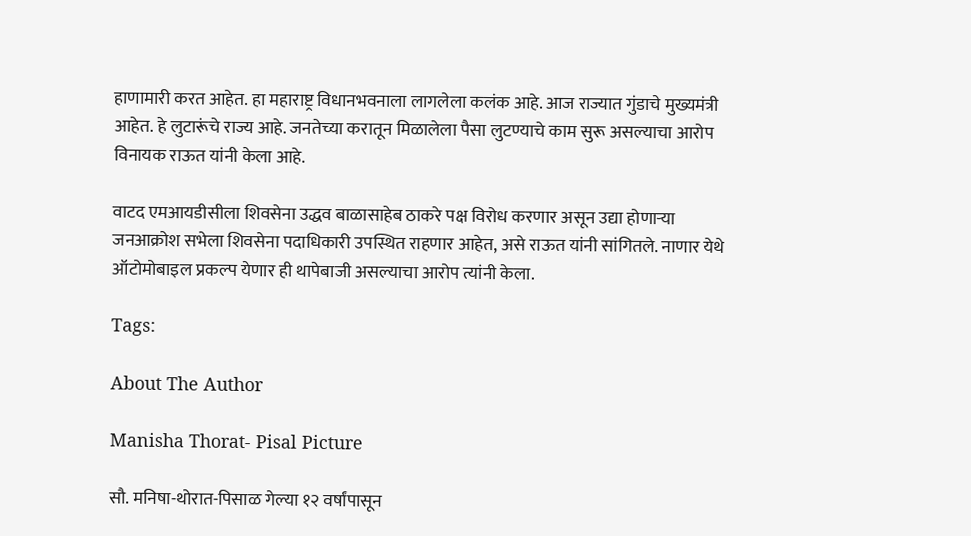हाणामारी करत आहेत. हा महाराष्ट्र विधानभवनाला लागलेला कलंक आहे. आज राज्यात गुंडाचे मुख्यमंत्री आहेत. हे लुटारूंचे राज्य आहे. जनतेच्या करातून मिळालेला पैसा लुटण्याचे काम सुरू असल्याचा आरोप विनायक राऊत यांनी केला आहे.

वाटद एमआयडीसीला शिवसेना उद्धव बाळासाहेब ठाकरे पक्ष विरोध करणार असून उद्या होणाऱ्या जनआक्रोश सभेला शिवसेना पदाधिकारी उपस्थित राहणार आहेत, असे राऊत यांनी सांगितले. नाणार येथे ऑटोमोबाइल प्रकल्प येणार ही थापेबाजी असल्याचा आरोप त्यांनी केला.

Tags:

About The Author

Manisha Thorat- Pisal Picture

सौ. मनिषा-थोरात-पिसाळ गेल्या १२ वर्षांपासून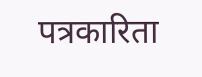पत्रकारिता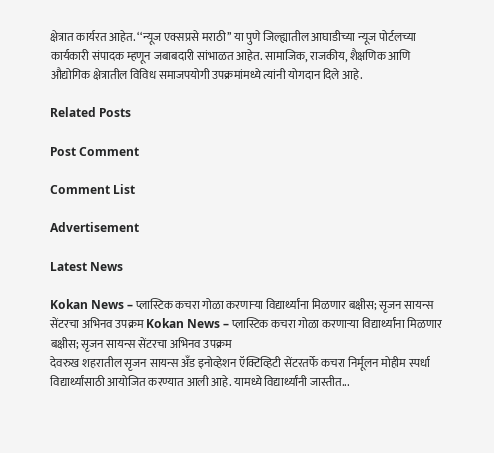क्षेत्रात कार्यरत आहेत. ‘‘न्यूज एक्सप्रसे मराठी’’ या पुणे जिल्ह्यातील आघाडीच्या न्यूज पोर्टलच्या कार्यकारी संपादक म्हणून जबाबदारी सांभाळत आहेत. सामाजिक, राजकीय, शैक्षणिक आणि औद्योगिक क्षेत्रातील विविध समाजपयोगी उपक्रमांमध्ये त्यांनी योगदान दिले आहे.

Related Posts

Post Comment

Comment List

Advertisement

Latest News

Kokan News – प्लास्टिक कचरा गोळा करणाऱ्या विद्यार्थ्यांना मिळणार बक्षीस; सृजन सायन्स सेंटरचा अभिनव उपक्रम Kokan News – प्लास्टिक कचरा गोळा करणाऱ्या विद्यार्थ्यांना मिळणार बक्षीस; सृजन सायन्स सेंटरचा अभिनव उपक्रम
देवरुख शहरातील सृजन सायन्स अँड इनोव्हेशन ऍक्टिव्हिटी सेंटरतर्फे कचरा निर्मूलन मोहीम स्पर्धा विद्यार्थ्यांसाठी आयोजित करण्यात आली आहे. यामध्ये विद्यार्थ्यांनी जास्तीत...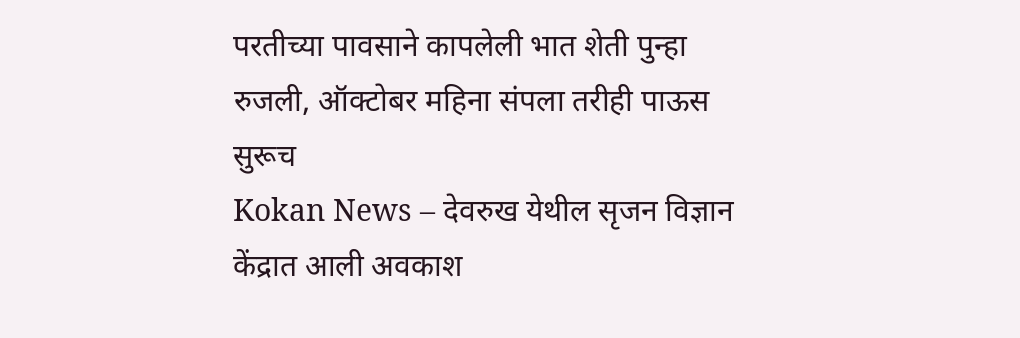परतीच्या पावसाने कापलेली भात शेती पुन्हा रुजली, ऑक्टोबर महिना संपला तरीही पाऊस सुरूच
Kokan News – देवरुख येथील सृजन विज्ञान केंद्रात आली अवकाश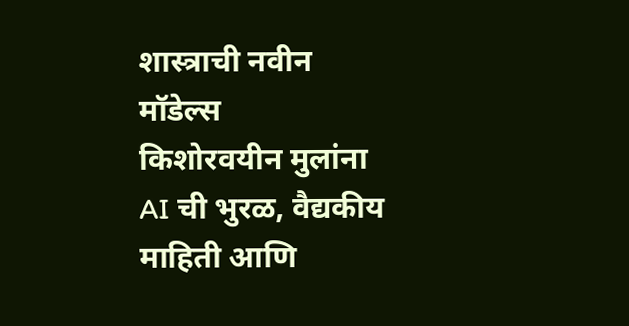शास्त्राची नवीन मॉडेल्स
किशोरवयीन मुलांना AI ची भुरळ, वैद्यकीय माहिती आणि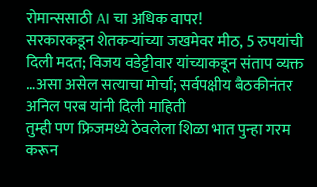रोमान्ससाठी AI चा अधिक वापर!
सरकारकडून शेतकऱ्यांच्या जखमेवर मीठ, 5 रुपयांची दिली मदत; विजय वडेट्टीवार यांच्याकडून संताप व्यक्त
…असा असेल सत्याचा मोर्चा; सर्वपक्षीय बैठकीनंतर अनिल परब यांनी दिली माहिती
तुम्ही पण फ्रिजमध्ये ठेवलेला शिळा भात पुन्हा गरम करून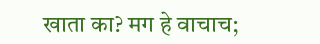खाता का? मग हे वाचाच;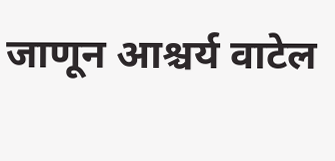जाणून आश्चर्य वाटेल